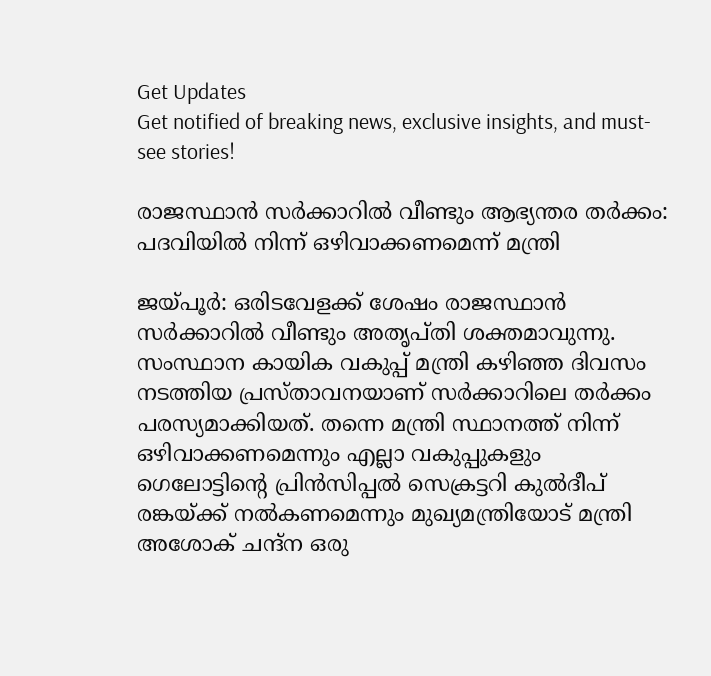Get Updates
Get notified of breaking news, exclusive insights, and must-see stories!

രാജസ്ഥാന്‍ സർക്കാറില്‍ വീണ്ടും ആഭ്യന്തര തർക്കം: പദവിയില്‍ നിന്ന് ഒഴിവാക്കണമെന്ന് മന്ത്രി

ജയ്പൂർ: ഒരിടവേളക്ക് ശേഷം രാജസ്ഥാന്‍ സർക്കാറില്‍ വീണ്ടും അതൃപ്തി ശക്തമാവുന്നു. സംസ്ഥാന കായിക വകുപ്പ് മന്ത്രി കഴിഞ്ഞ ദിവസം നടത്തിയ പ്രസ്താവനയാണ് സർക്കാറിലെ തർക്കം പരസ്യമാക്കിയത്. തന്നെ മന്ത്രി സ്ഥാനത്ത് നിന്ന് ഒഴിവാക്കണമെന്നും എല്ലാ വകുപ്പുകളും ഗെലോട്ടിന്റെ പ്രിൻസിപ്പൽ സെക്രട്ടറി കുൽദീപ് രങ്കയ്ക്ക് നൽകണമെന്നും മുഖ്യമന്ത്രിയോട് മന്ത്രി അശോക് ചന്ദ്‌ന ഒരു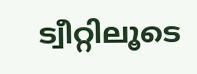ട്വീറ്റിലൂടെ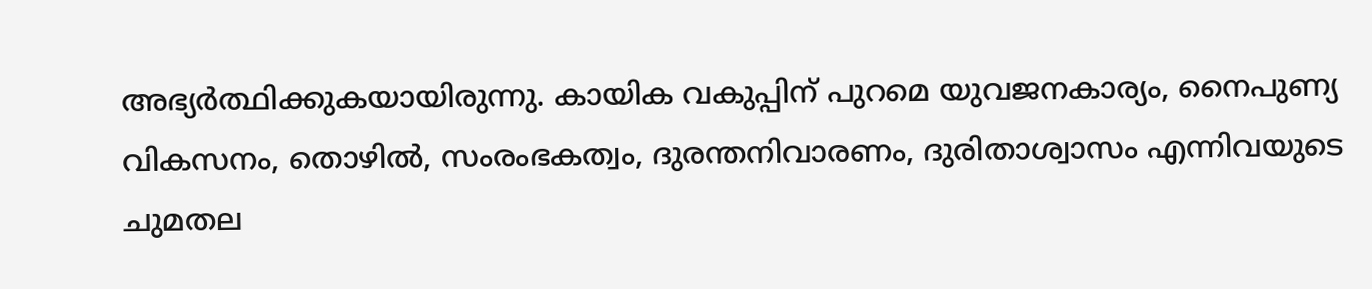അഭ്യർത്ഥിക്കുകയായിരുന്നു. കായിക വകുപ്പിന് പുറമെ യുവജനകാര്യം, നൈപുണ്യ വികസനം, തൊഴിൽ, സംരംഭകത്വം, ദുരന്തനിവാരണം, ദുരിതാശ്വാസം എന്നിവയുടെ ചുമതല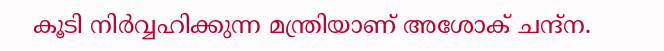കൂടി നിർവ്വഹിക്കുന്ന മന്ത്രിയാണ് അശോക് ചന്ദ്‌ന.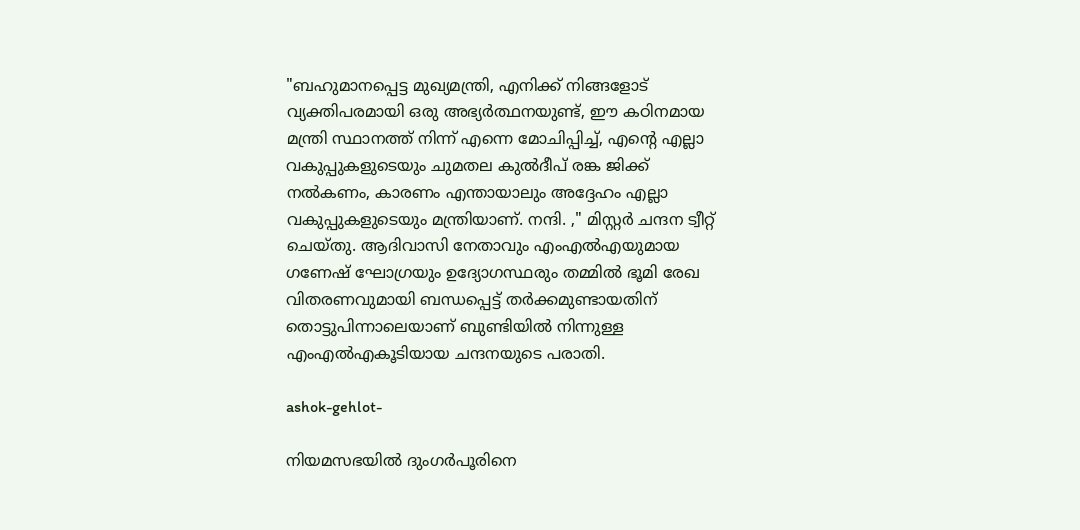"ബഹുമാനപ്പെട്ട മുഖ്യമന്ത്രി, എനിക്ക് നിങ്ങളോട് വ്യക്തിപരമായി ഒരു അഭ്യർത്ഥനയുണ്ട്, ഈ കഠിനമായ മന്ത്രി സ്ഥാനത്ത് നിന്ന് എന്നെ മോചിപ്പിച്ച്, എന്റെ എല്ലാ വകുപ്പുകളുടെയും ചുമതല കുൽദീപ് രങ്ക ജിക്ക് നൽകണം, കാരണം എന്തായാലും അദ്ദേഹം എല്ലാ വകുപ്പുകളുടെയും മന്ത്രിയാണ്. നന്ദി. ," മിസ്റ്റർ ചന്ദന ട്വീറ്റ് ചെയ്തു. ആദിവാസി നേതാവും എംഎൽഎയുമായ ഗണേഷ് ഘോഗ്രയും ഉദ്യോഗസ്ഥരും തമ്മില്‍ ഭൂമി രേഖ വിതരണവുമായി ബന്ധപ്പെട്ട് തർക്കമുണ്ടായതിന് തൊട്ടുപിന്നാലെയാണ് ബുണ്ടിയിൽ നിന്നുള്ള എംഎൽഎകൂടിയായ ചന്ദനയുടെ പരാതി.

ashok-gehlot-

നിയമസഭയിൽ ദുംഗർപൂരിനെ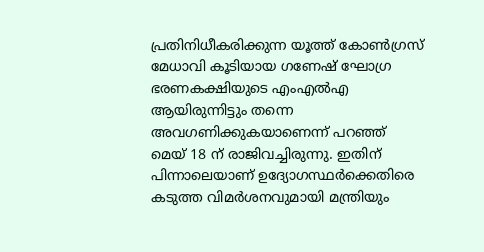പ്രതിനിധീകരിക്കുന്ന യൂത്ത് കോൺഗ്രസ് മേധാവി കൂടിയായ ഗണേഷ് ഘോഗ്ര ഭരണകക്ഷിയുടെ എം‌എൽ‌എ ആയിരുന്നിട്ടും തന്നെ അവഗണിക്കുകയാണെന്ന് പറഞ്ഞ് മെയ് 18 ന് രാജിവച്ചിരുന്നു. ഇതിന് പിന്നാലെയാണ് ഉദ്യോഗസ്ഥർക്കെതിരെ കടുത്ത വിമർശനവുമായി മന്ത്രിയും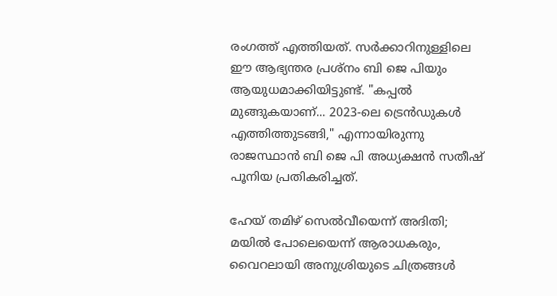രംഗത്ത് എത്തിയത്. സർക്കാറിനുള്ളിലെ ഈ ആഭ്യന്തര പ്രശ്നം ബി ജെ പിയും ആയുധമാക്കിയിട്ടുണ്ട്. "കപ്പൽ മുങ്ങുകയാണ്... 2023-ലെ ട്രെൻഡുകൾ എത്തിത്തുടങ്ങി," എന്നായിരുന്നു രാജസ്ഥാൻ ബി ജെ പി അധ്യക്ഷൻ സതീഷ് പൂനിയ പ്രതികരിച്ചത്.

ഹേയ് തമിഴ് സെല്‍വീയെന്ന് അദിതി; മയില്‍ പോലെയെന്ന് ആരാധകരും, വൈറലായി അനുശ്രിയുടെ ചിത്രങ്ങള്‍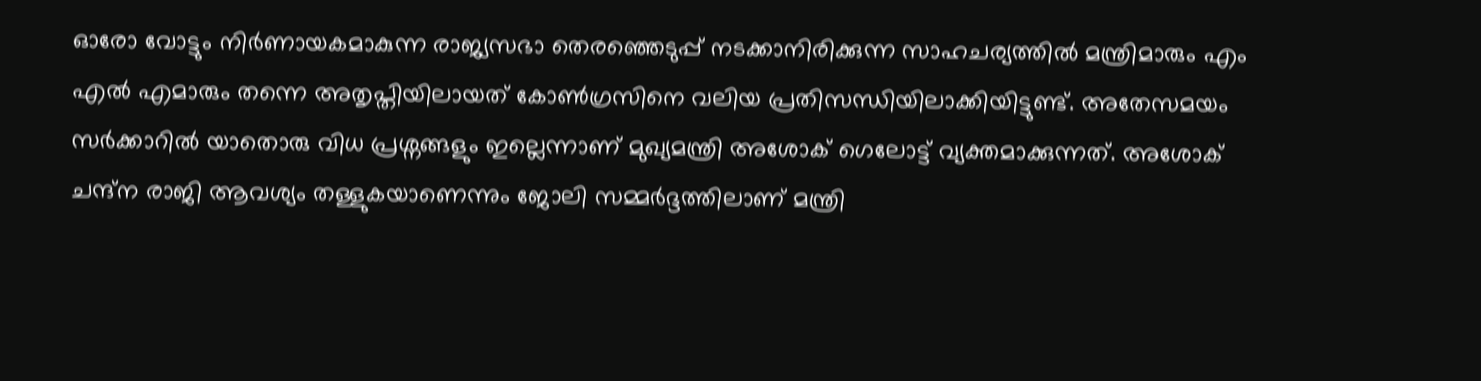ഓരോ വോട്ടും നിർണായകമാകുന്ന രാജ്യസഭാ തെരഞ്ഞെടുപ്പ് നടക്കാനിരിക്കുന്ന സാഹചര്യത്തില്‍ മന്ത്രിമാരും എം എൽ എമാരും തന്നെ അതൃപ്തിയിലായത് കോണ്‍ഗ്രസിനെ വലിയ പ്രതിസന്ധിയിലാക്കിയിട്ടുണ്ട്. അതേസമയം സർക്കാറില്‍ യാതൊരു വിധ പ്രശ്നങ്ങളും ഇല്ലെന്നാണ് മുഖ്യമന്ത്രി അശോക് ഗെലോട്ട് വ്യക്തമാക്കുന്നത്. അശോക് ചന്ദ്‌ന രാജി ആവശ്യം തള്ളുകയാണെന്നും ജോലി സമ്മർദ്ദത്തിലാണ് മന്ത്രി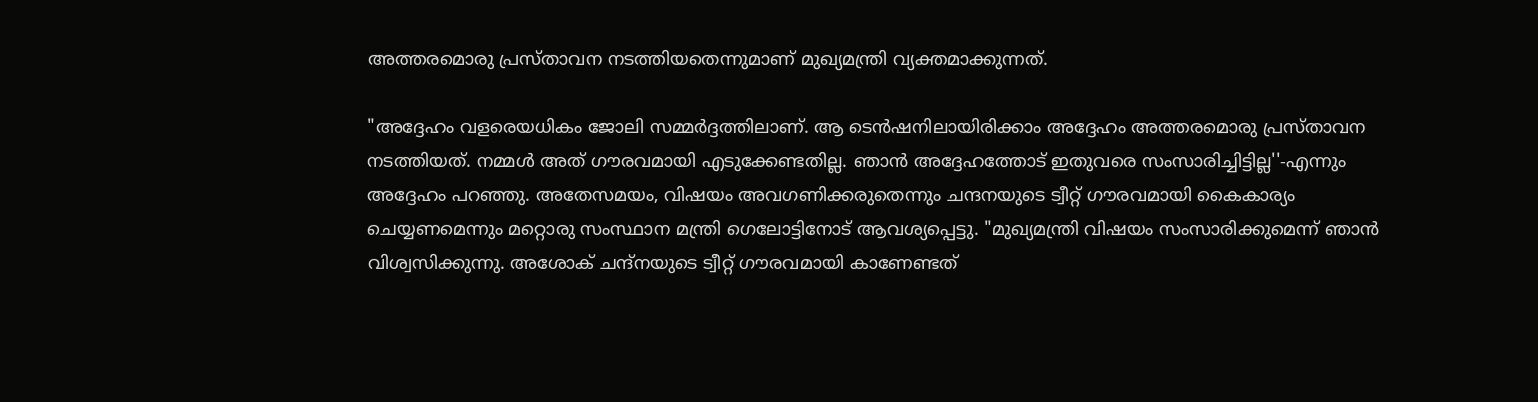അത്തരമൊരു പ്രസ്താവന നടത്തിയതെന്നുമാണ് മുഖ്യമന്ത്രി വ്യക്തമാക്കുന്നത്.

"അദ്ദേഹം വളരെയധികം ജോലി സമ്മർദ്ദത്തിലാണ്. ആ ടെൻഷനിലായിരിക്കാം അദ്ദേഹം അത്തരമൊരു പ്രസ്താവന നടത്തിയത്. നമ്മള്‍ അത് ഗൗരവമായി എടുക്കേണ്ടതില്ല. ഞാൻ അദ്ദേഹത്തോട് ഇതുവരെ സംസാരിച്ചിട്ടില്ല''-എന്നും അദ്ദേഹം പറഞ്ഞു. അതേസമയം, വിഷയം അവഗണിക്കരുതെന്നും ചന്ദനയുടെ ട്വീറ്റ് ഗൗരവമായി കൈകാര്യം ചെയ്യണമെന്നും മറ്റൊരു സംസ്ഥാന മന്ത്രി ഗെലോട്ടിനോട് ആവശ്യപ്പെട്ടു. "മുഖ്യമന്ത്രി വിഷയം സംസാരിക്കുമെന്ന് ഞാൻ വിശ്വസിക്കുന്നു. അശോക് ചന്ദ്‌നയുടെ ട്വീറ്റ് ഗൗരവമായി കാണേണ്ടത്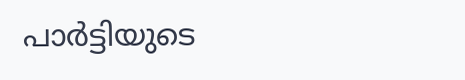പാർട്ടിയുടെ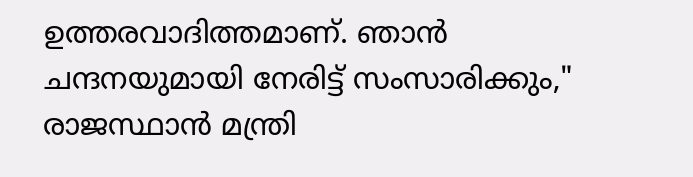ഉത്തരവാദിത്തമാണ്. ഞാൻ ചന്ദനയുമായി നേരിട്ട് സംസാരിക്കും," രാജസ്ഥാൻ മന്ത്രി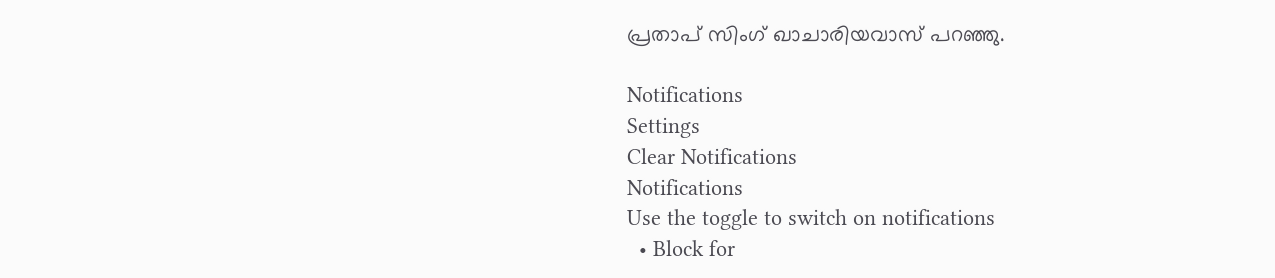പ്രതാപ് സിംഗ് ഖാചാരിയവാസ് പറഞ്ഞു.

Notifications
Settings
Clear Notifications
Notifications
Use the toggle to switch on notifications
  • Block for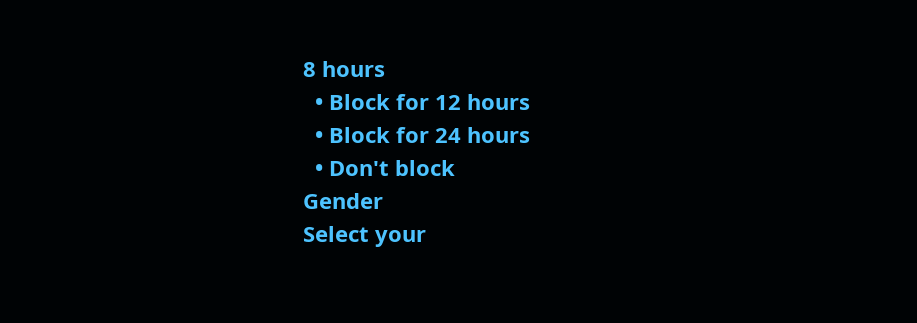8 hours
  • Block for 12 hours
  • Block for 24 hours
  • Don't block
Gender
Select your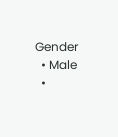Gender
  • Male
  •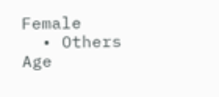Female
  • Others
Age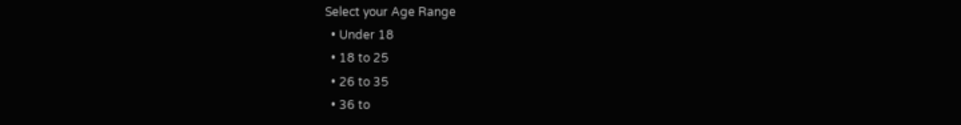Select your Age Range
  • Under 18
  • 18 to 25
  • 26 to 35
  • 36 to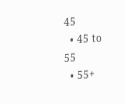45
  • 45 to 55
  • 55+